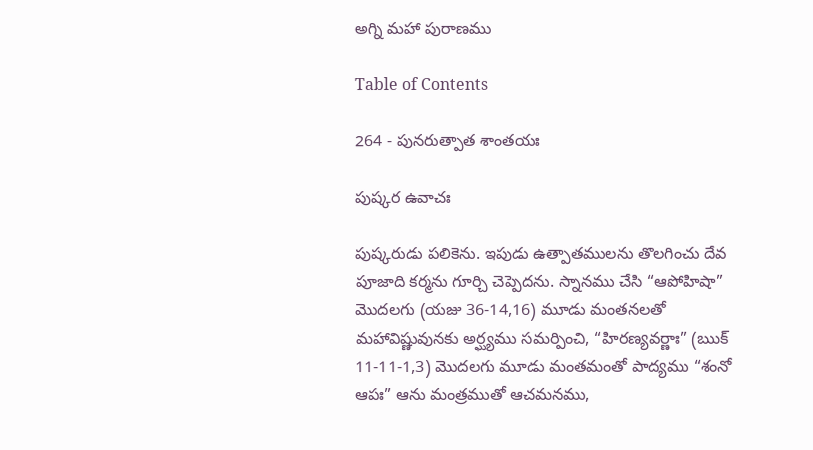అగ్ని మహా పురాణము

Table of Contents

264 - పునరుత్పాత శాంతయః

పుష్కర ఉవాచః

పుష్కరుడు పలికెను. ఇపుడు ఉత్పాతములను తొలగించు దేవ పూజాది కర్మను గూర్చి చెప్పెదను. స్నానము చేసి “ఆపోహిషా” మొదలగు (యజు 36-14,16) మూడు మంతనలతో మహావిష్ణువునకు అర్ఘ్యము సమర్పించి, “హిరణ్యవర్ణాః” (ఋక్ 11-11-1,3) మొదలగు మూడు మంతమంతో పాద్యము “శంనో ఆపః” ఆను మంత్రముతో ఆచమనము,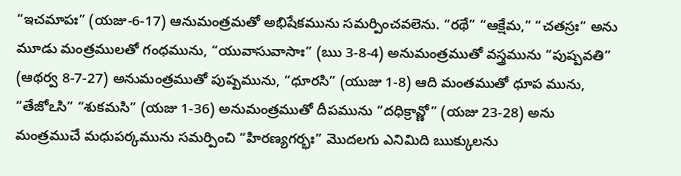“ఇచమాపః” (యజు-6-17) ఆనుమంత్రమతో అభిషేకమును సమర్పించవలెను. “రథే” “ఆక్షేమ,” “చతస్రః” అను మూడు మంత్రములతో గంధమును, “యువాసువాసాః” (ఋ 3-8-4) అనుమంత్రముతో వస్త్రమును “పుష్పవతి” (ఆథర్వ 8-7-27) అనుమంత్రముతో పుష్పమును, “ధూరసి” (యుజు 1-8) ఆది మంతముతో ధూప మును, “తేజోఽసి” “శుకమసి” (యజు 1-36) అనుమంత్రముతో దీపమును “దధిక్రావ్ణో” (యజు 23-28) అను మంత్రముచే మధుపర్కమును సమర్పించి “హిరణ్యగర్భః” మొదలగు ఎనిమిది ఋక్కులను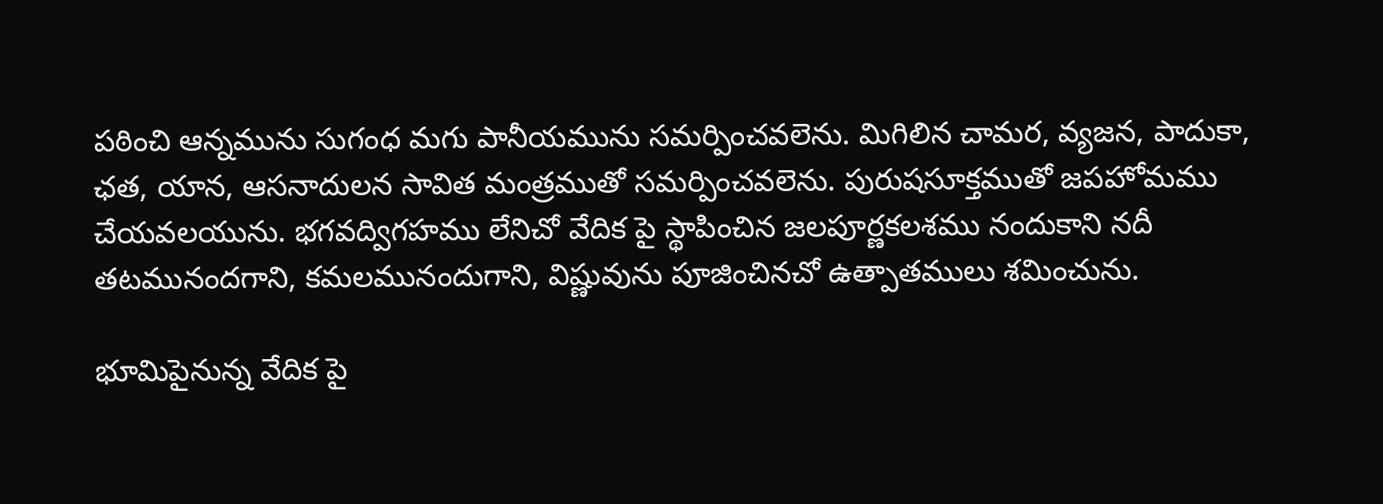పఠించి ఆన్నమును సుగంధ మగు పానీయమును సమర్పించవలెను. మిగిలిన చామర, వ్యజన, పాదుకా, ఛత, యాన, ఆసనాదులన సావిత మంత్రముతో సమర్పించవలెను. పురుషసూక్తముతో జపహోమము చేయవలయును. భగవద్విగహము లేనిచో వేదిక పై స్థాపించిన జలపూర్ణకలశము నందుకాని నదీ తటమునందగాని, కమలమునందుగాని, విష్ణువును పూజించినచో ఉత్పాతములు శమించును.

భూమిపైనున్న వేదిక పై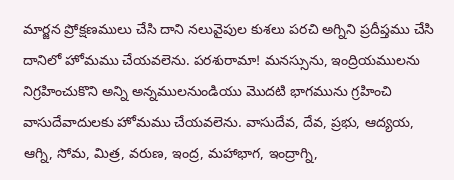మార్జన ప్రోక్షణములు చేసి దాని నలువైపుల కుశలు పరచి అగ్నిని ప్రదీప్తము చేసి దానిలో హోమము చేయవలెను. పరశురామా! మనస్సును, ఇంద్రియములను నిగ్రహించుకొని అన్ని అన్నములనుండియు మొదటి భాగమును గ్రహించి వాసుదేవాదులకు హోమము చేయవలెను. వాసుదేవ, దేవ, ప్రభు, ఆద్యయ, ఆగ్ని, సోమ, మిత్ర, వరుణ, ఇంద్ర, మహాభాగ, ఇంద్రాగ్ని,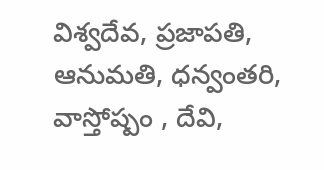విశ్వదేవ, ప్రజాపతి, ఆనుమతి, ధన్వంతరి, వాస్తోష్పం , దేవి,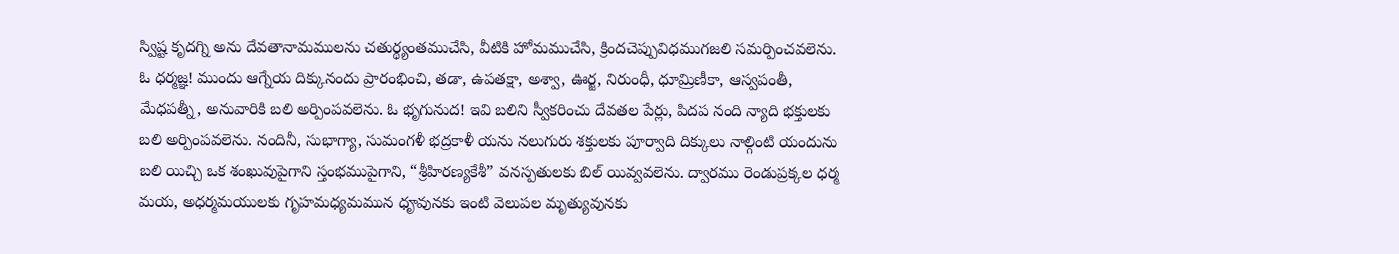స్విష్ట కృదగ్ని అను దేవతానామములను చతుర్థ్యంతముచేసి, వీటికి హోమముచేసి, క్రిందచెప్పువిధముగజలి సమర్పించవలెను. ఓ ధర్మజ్ఞ! ముందు ఆగ్నేయ దిక్కునందు ప్రారంభించి, తడా, ఉపతక్షా, అశ్వా, ఊర్జ, నిరుంధీ, ధూమ్రిణీకా, ఆస్వపంతీ, మేధపత్నీ, అనువారికి బలి అర్పింపవలెను. ఓ భృగునుద! ఇవి బలిని స్వీకరించు దేవతల పేర్లు, పిదప నంది న్యాది భక్తులకు బలి అర్పింపవలెను. నందినీ, సుభాగ్యా, సుమంగళీ భద్రకాళీ యను నలుగురు శక్తులకు పూర్వాది దిక్కులు నాల్గింటి యందును బలి యిచ్చి ఒక శంఖువుపైగాని స్తంభముపైగాని, “శ్రీహిరణ్యకేశీ” వనస్పతులకు బిల్ యివ్వవలెను. ద్వారము రెండుప్రక్కల ధర్మ మయ, అధర్మమయులకు గృహమధ్యమమున ధౄవునకు ఇంటి వెలుపల మృత్యువునకు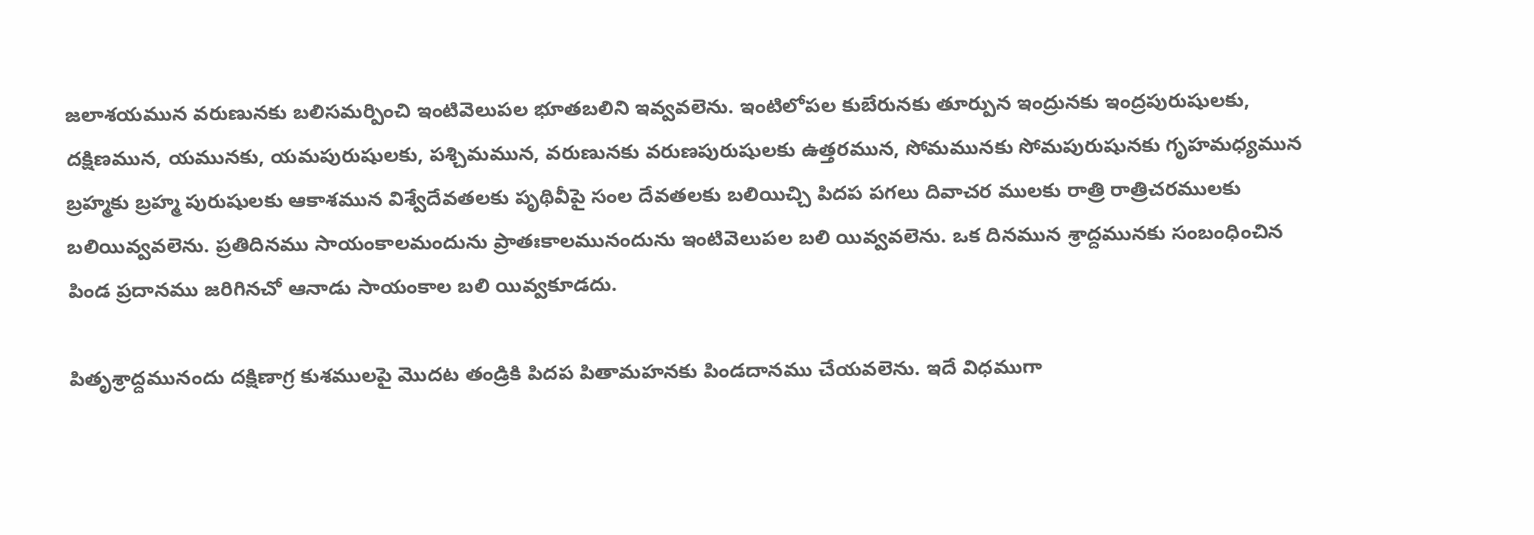జలాశయమున వరుణునకు బలిసమర్పించి ఇంటివెలుపల భూతబలిని ఇవ్వవలెను. ఇంటిలోపల కుబేరునకు తూర్పున ఇంద్రునకు ఇంద్రపురుషులకు, దక్షిణమున, యమునకు, యమపురుషులకు, పశ్చిమమున, వరుణునకు వరుణపురుషులకు ఉత్తరమున, సోమమునకు సోమపురుషునకు గృహమధ్యమున బ్రహ్మకు బ్రహ్మ పురుషులకు ఆకాశమున విశ్వేదేవతలకు పృథివీపై సంల దేవతలకు బలియిచ్చి పిదప పగలు దివాచర ములకు రాత్రి రాత్రిచరములకు బలియివ్వవలెను. ప్రతిదినము సాయంకాలమందును ప్రాతఃకాలమునందును ఇంటివెలుపల బలి యివ్వవలెను. ఒక దినమున శ్రాద్దమునకు సంబంధించిన పిండ ప్రదానము జరిగినచో ఆనాడు సాయంకాల బలి యివ్వకూడదు.

పితృశ్రాద్దమునందు దక్షిణాగ్ర కుశములపై మొదట తండ్రికి పిదప పితామహనకు పిండదానము చేయవలెను. ఇదే విధముగా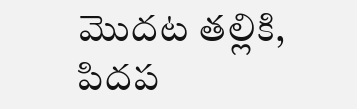మొదట తల్లికి, పిదప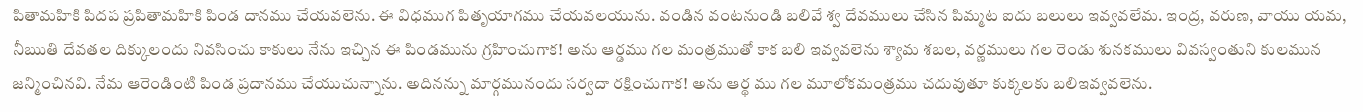పితామహికి పిదప ప్రపితామహికి పిండ దానము చేయవలెను. ఈ విధముగ పితృయాగము చేయవలయును. వండిన వంటనుండి బలివే శ్వ దేవములు చేసిన పిమ్మట ఐదు బలులు ఇవ్వవలేమ. ఇంద్ర, వరుణ, వాయు యమ, నీఋతి దేవతల దిక్కులందు నివసించు కాకులు నేను ఇచ్చిన ఈ పిండమును గ్రహించుగాక! అను ఆర్డము గల మంత్రముతో కాక బలి ఇవ్వవలెను శ్యామ శబల, వర్ణములు గల రెండు శునకములు వివస్వంతుని కులమున జన్మించినవి. నేమ ఆరెండింటి పిండ ప్రదానము చేయుచున్నాను. అదినన్ను మార్గమునందు సర్వదా రక్షించుగాక! అను ఆర్థ ము గల మూలోకమంత్రము చదువుతూ కుక్కలకు బలిఇవ్వవలెను.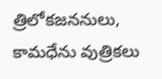త్రిలోకజననులు, కామధేను వుత్రికలు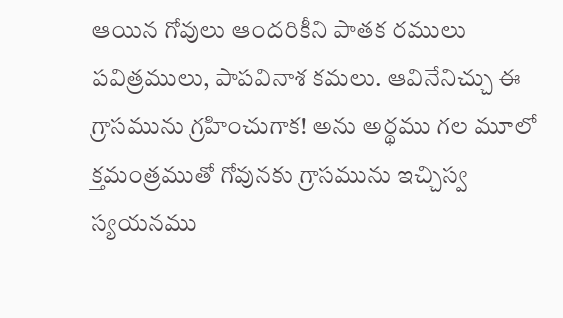ఆయిన గోవులు ఆందరికీని పాతక రములు పవిత్రములు, పాపవినాశ కమలు. ఆవినేనిచ్చు ఈ గ్రాసమును గ్రహించుగాక! అను అర్థము గల మూలో క్తమంత్రముతో గోవునకు గ్రాసమును ఇచ్చిస్వ స్యయనము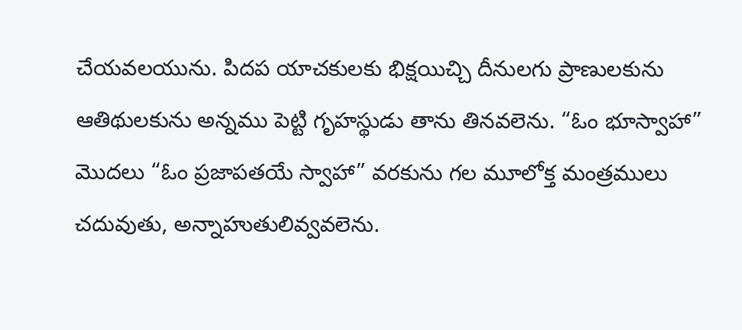చేయవలయును. పిదప యాచకులకు భిక్షయిచ్చి దీనులగు ప్రాణులకును ఆతిథులకును అన్నము పెట్టి గృహస్థుడు తాను తినవలెను. “ఓం భూస్వాహా” మొదలు “ఓం ప్రజాపతయే స్వాహా” వరకును గల మూలోక్త మంత్రములు చదువుతు, అన్నాహుతులివ్వవలెను.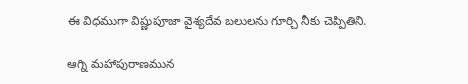ఈ విధముగా విష్ణుపూజా వైశ్యదేవ బలులను గూర్చి నీకు చెప్పితిని.

ఆగ్ని మహాపురాణమున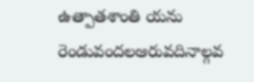ఉత్పాతశాంతి యను రెండువందలఆరువదినాల్గవ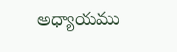అధ్యాయము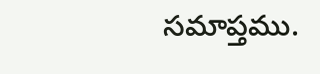సమాప్తము.